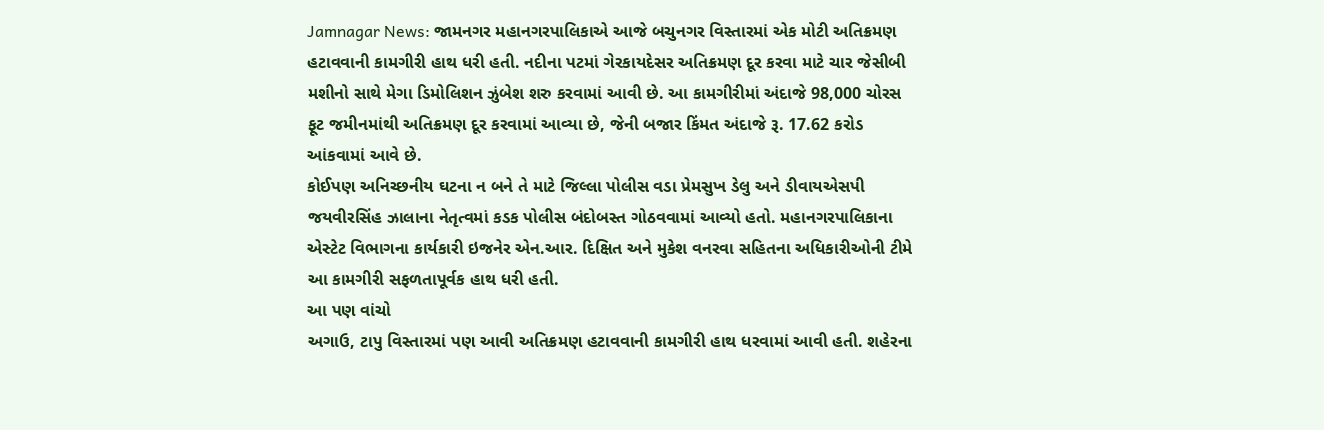Jamnagar News: જામનગર મહાનગરપાલિકાએ આજે બચુનગર વિસ્તારમાં એક મોટી અતિક્રમણ હટાવવાની કામગીરી હાથ ધરી હતી. નદીના પટમાં ગેરકાયદેસર અતિક્રમણ દૂર કરવા માટે ચાર જેસીબી મશીનો સાથે મેગા ડિમોલિશન ઝુંબેશ શરુ કરવામાં આવી છે. આ કામગીરીમાં અંદાજે 98,000 ચોરસ ફૂટ જમીનમાંથી અતિક્રમણ દૂર કરવામાં આવ્યા છે, જેની બજાર કિંમત અંદાજે રૂ. 17.62 કરોડ આંકવામાં આવે છે.
કોઈપણ અનિચ્છનીય ઘટના ન બને તે માટે જિલ્લા પોલીસ વડા પ્રેમસુખ ડેલુ અને ડીવાયએસપી જયવીરસિંહ ઝાલાના નેતૃત્વમાં કડક પોલીસ બંદોબસ્ત ગોઠવવામાં આવ્યો હતો. મહાનગરપાલિકાના એસ્ટેટ વિભાગના કાર્યકારી ઇજનેર એન.આર. દિક્ષિત અને મુકેશ વનરવા સહિતના અધિકારીઓની ટીમે આ કામગીરી સફળતાપૂર્વક હાથ ધરી હતી.
આ પણ વાંચો
અગાઉ, ટાપુ વિસ્તારમાં પણ આવી અતિક્રમણ હટાવવાની કામગીરી હાથ ધરવામાં આવી હતી. શહેરના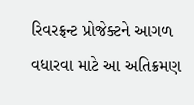રિવરફ્રન્ટ પ્રોજેક્ટને આગળ વધારવા માટે આ અતિક્રમણ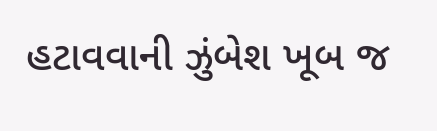હટાવવાની ઝુંબેશ ખૂબ જ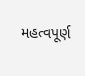મહત્વપૂર્ણ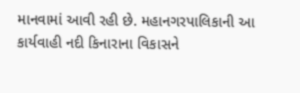માનવામાં આવી રહી છે. મહાનગરપાલિકાની આ કાર્યવાહી નદી કિનારાના વિકાસને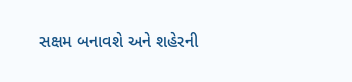સક્ષમ બનાવશે અને શહેરની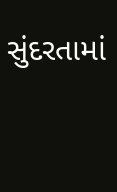સુંદરતામાં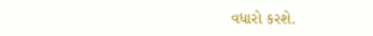વધારો કરશે.